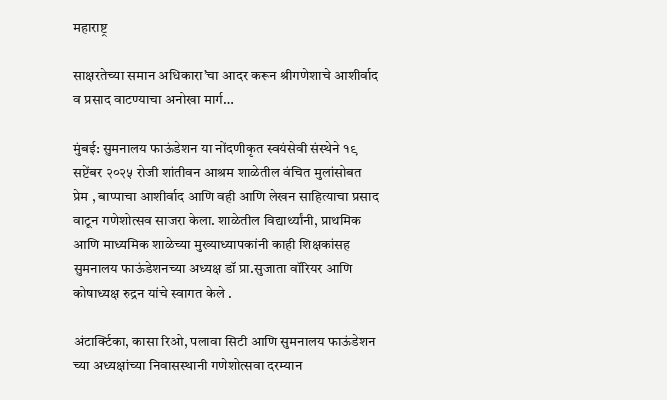महाराष्ट्र

साक्षरतेच्या समान अधिकारा’चा आदर करून श्रीगणेशाचे आशीर्वाद व प्रसाद वाटण्याचा अनोखा मार्ग…

मुंबई: सुमनालय फाऊंडेशन या नोंदणीकृत स्वयंसेवी संस्थेने १९ सप्टेंबर २०२५ रोजी शांतीवन आश्रम शाळेतील वंचित मुलांसोबत प्रेम , बाप्पाचा आशीर्वाद आणि वही आणि लेखन साहित्याचा प्रसाद वाटून गणेशोत्सव साजरा केला. शाळेतील विद्यार्थ्यांनी, प्राथमिक आणि माध्यमिक शाळेच्या मुख्याध्यापकांनी काही शिक्षकांसह सुमनालय फाऊंडेशनच्या अध्यक्ष डॉ प्रा.सुजाता वॉरियर आणि कोषाध्यक्ष रुद्रन यांचे स्वागत केले .

अंटार्क्टिका, कासा रिओ, पलावा सिटी आणि सुमनालय फाऊंडेशन च्या अध्यक्षांच्या निवासस्थानी गणेशोत्सवा दरम्यान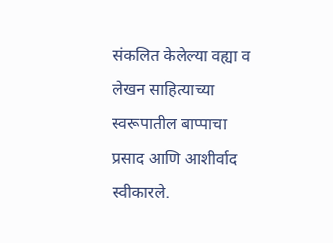संकलित केलेल्या वह्या व लेखन साहित्याच्या स्वरूपातील बाप्पाचा प्रसाद आणि आशीर्वाद स्वीकारले.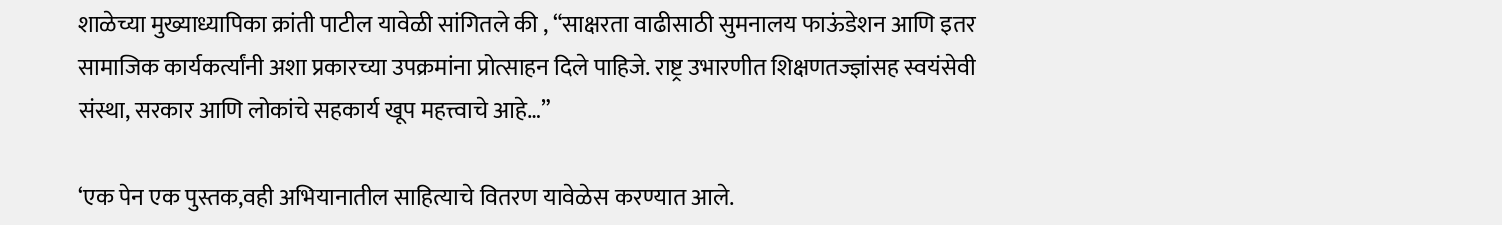शाळेच्या मुख्याध्यापिका क्रांती पाटील यावेळी सांगितले की , “साक्षरता वाढीसाठी सुमनालय फाऊंडेशन आणि इतर सामाजिक कार्यकर्त्यांनी अशा प्रकारच्या उपक्रमांना प्रोत्साहन दिले पाहिजे. राष्ट्र उभारणीत शिक्षणतज्ज्ञांसह स्वयंसेवी संस्था, सरकार आणि लोकांचे सहकार्य खूप महत्त्वाचे आहे…”

‘एक पेन एक पुस्तक,वही अभियानातील साहित्याचे वितरण यावेळेस करण्यात आले.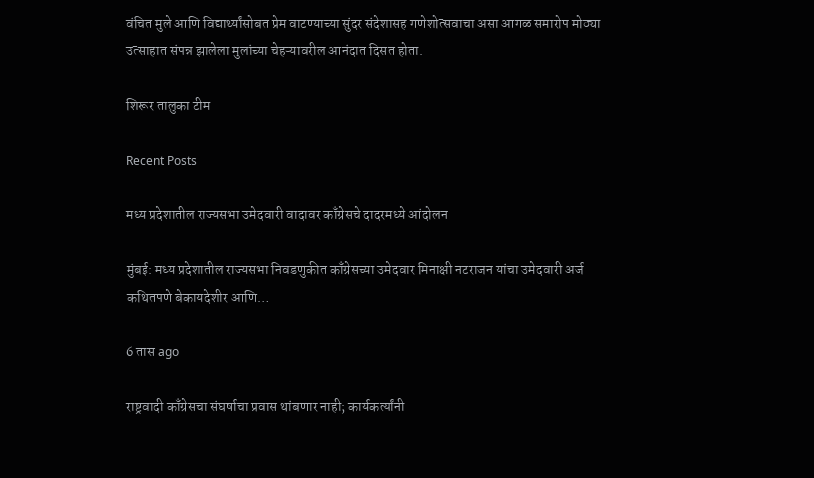वंचित मुले आणि विद्यार्थ्यांसोबत प्रेम वाटण्याच्या सुंदर संदेशासह गणेशोत्सवाचा असा आगळ समारोप मोठ्या उत्साहात संपन्न झालेला मुलांच्या चेहऱ्यावरील आनंदात दिसत होता.

शिरूर तालुका टीम

Recent Posts

मध्य प्रदेशातील राज्यसभा उमेदवारी वादावर काँग्रेसचे दादरमध्ये आंदोलन

मुंबई: मध्य प्रदेशातील राज्यसभा निवडणुकीत काँग्रेसच्या उमेदवार मिनाक्षी नटराजन यांचा उमेदवारी अर्ज कथितपणे बेकायदेशीर आणि…

6 तास ago

राष्ट्रवादी काँग्रेसचा संघर्षाचा प्रवास थांबणार नाही; कार्यकर्त्यांनी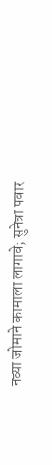नव्या जोमाने कामाला लागावे; सुनेत्रा पवार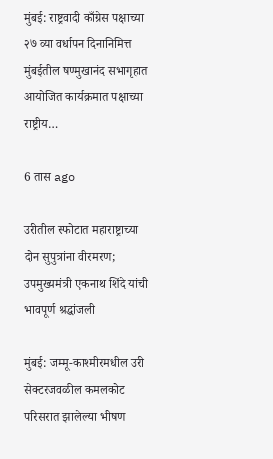मुंबई: राष्ट्रवादी काँग्रेस पक्षाच्या २७ व्या वर्धापन दिनानिमित्त मुंबईतील षण्मुखानंद सभागृहात आयोजित कार्यक्रमात पक्षाच्या राष्ट्रीय…

6 तास ago

उरीतील स्फोटात महाराष्ट्राच्या दोन सुपुत्रांना वीरमरण; उपमुख्यमंत्री एकनाथ शिंदे यांची भावपूर्ण श्रद्धांजली

मुंबई: जम्मू-काश्मीरमधील उरी सेक्टरजवळील कमलकोट परिसरात झालेल्या भीषण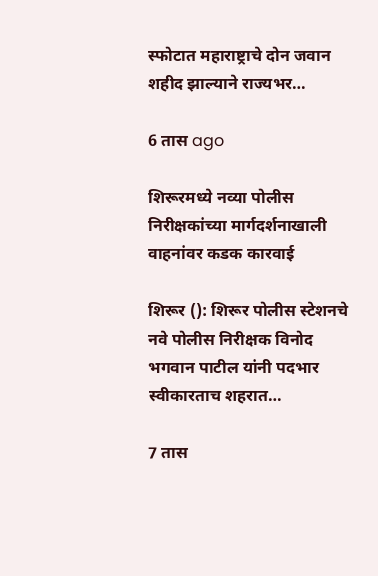स्फोटात महाराष्ट्राचे दोन जवान शहीद झाल्याने राज्यभर…

6 तास ago

शिरूरमध्ये नव्या पोलीस निरीक्षकांच्या मार्गदर्शनाखाली वाहनांवर कडक कारवाई

शिरूर (): शिरूर पोलीस स्टेशनचे नवे पोलीस निरीक्षक विनोद भगवान पाटील यांनी पदभार स्वीकारताच शहरात…

7 तास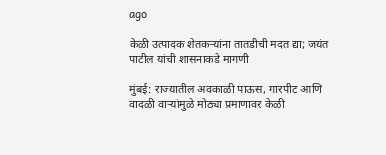ago

केळी उत्पादक शेतकऱ्यांना तातडीची मदत द्या; जयंत पाटील यांची शासनाकडे मागणी

मुंबई: राज्यातील अवकाळी पाऊस, गारपीट आणि वादळी वाऱ्यांमुळे मोठ्या प्रमाणावर केळी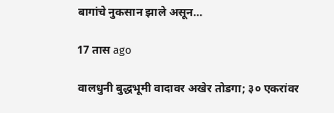बागांचे नुकसान झाले असून…

17 तास ago

वालधुनी बुद्धभूमी वादावर अखेर तोडगा; ३० एकरांवर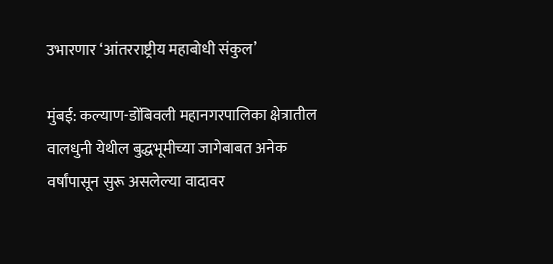उभारणार ‘आंतरराष्ट्रीय महाबोधी संकुल’

मुंबई: कल्याण-डोंबिवली महानगरपालिका क्षेत्रातील वालधुनी येथील बुद्धभूमीच्या जागेबाबत अनेक वर्षांपासून सुरू असलेल्या वादावर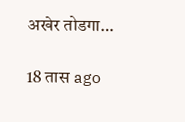अखेर तोडगा…

18 तास ago